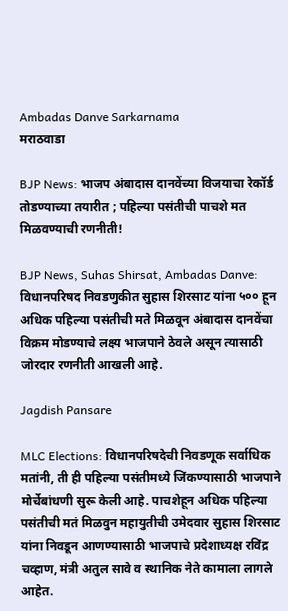Ambadas Danve Sarkarnama
मराठवाडा

BJP News: भाजप अंबादास दानवेंच्या विजयाचा रेकॉर्ड तोडण्याच्या तयारीत ; पहिल्या पसंतीची पाचशे मत मिळवण्याची रणनीती!

BJP News, Suhas Shirsat, Ambadas Danve: विधानपरिषद निवडणुकीत सुहास शिरसाट यांना ५०० हून अधिक पहिल्या पसंतीची मते मिळवून अंबादास दानवेंचा विक्रम मोडण्याचे लक्ष्य भाजपाने ठेवले असून त्यासाठी जोरदार रणनीती आखली आहे.

Jagdish Pansare

MLC Elections: विधानपरिषदेची निवडणूक सर्वाधिक मतांनी, ती ही पहिल्या पसंतीमध्ये जिंकण्यासाठी भाजपाने मोर्चेबांधणी सुरू केली आहे. पाचशेहून अधिक पहिल्या पसंतीची मतं मिळवुन महायुतीची उमेदवार सुहास शिरसाट यांना निवडून आणण्यासाठी भाजपाचे प्रदेशाध्यक्ष रविंद्र चव्हाण, मंत्री अतुल सावे व स्थानिक नेते कामाला लागले आहेत.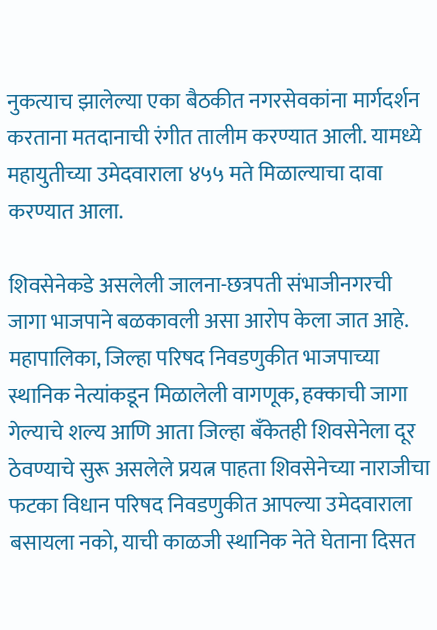नुकत्याच झालेल्या एका बैठकीत नगरसेवकांना मार्गदर्शन करताना मतदानाची रंगीत तालीम करण्यात आली. यामध्ये महायुतीच्या उमेदवाराला ४५५ मते मिळाल्याचा दावा करण्यात आला.

शिवसेनेकडे असलेली जालना-छत्रपती संभाजीनगरची जागा भाजपाने बळकावली असा आरोप केला जात आहे. महापालिका, जिल्हा परिषद निवडणुकीत भाजपाच्या स्थानिक नेत्यांकडून मिळालेली वागणूक, हक्काची जागा गेल्याचे शल्य आणि आता जिल्हा बँकेतही शिवसेनेला दूर ठेवण्याचे सुरू असलेले प्रयत्न पाहता शिवसेनेच्या नाराजीचा फटका विधान परिषद निवडणुकीत आपल्या उमेदवाराला बसायला नको, याची काळजी स्थानिक नेते घेताना दिसत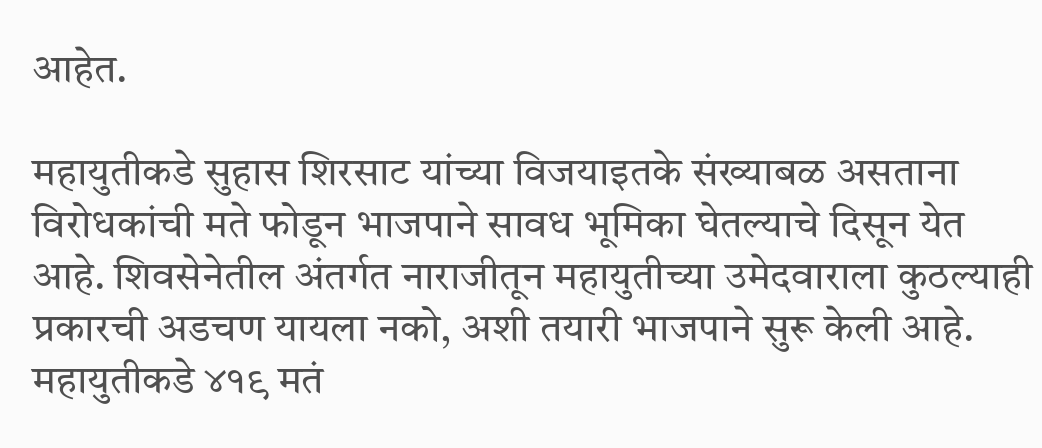आहेत.

महायुतीकडे सुहास शिरसाट यांच्या विजयाइतके संख्याबळ असताना विरोधकांची मते फोडून भाजपाने सावध भूमिका घेतल्याचे दिसून येत आहे. शिवसेनेतील अंतर्गत नाराजीतून महायुतीच्या उमेदवाराला कुठल्याही प्रकारची अडचण यायला नको, अशी तयारी भाजपाने सुरू केली आहे. महायुतीकडे ४१९ मतं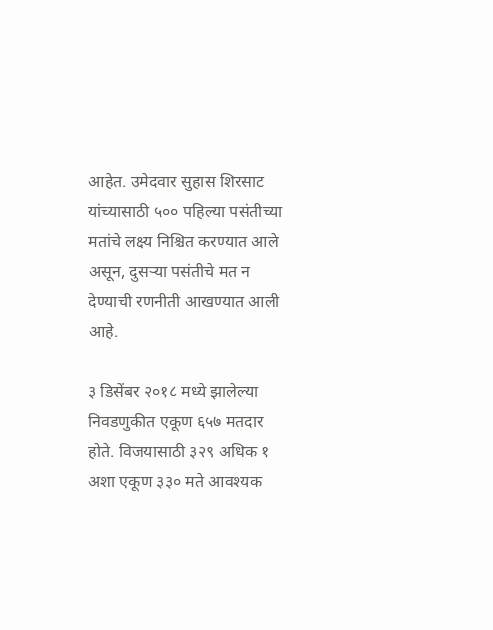आहेत. उमेदवार सुहास शिरसाट यांच्यासाठी ५०० पहिल्या पसंतीच्या मतांचे लक्ष्य निश्चित करण्यात आले असून, दुसऱ्या पसंतीचे मत न देण्याची रणनीती आखण्यात आली आहे.

३ डिसेंबर २०१८ मध्ये झालेल्या निवडणुकीत एकूण ६५७ मतदार होते. विजयासाठी ३२९ अधिक १ अशा एकूण ३३० मते आवश्यक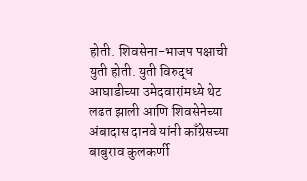होती. शिवसेना-भाजप पक्षाची युती होती. युती विरुद्ध आघाडीच्या उमेदवारांमध्ये थेट लढत झाली आणि शिवसेनेच्या अंबादास दानवे यांनी काँग्रेसच्या बाबुराव कुलकर्णी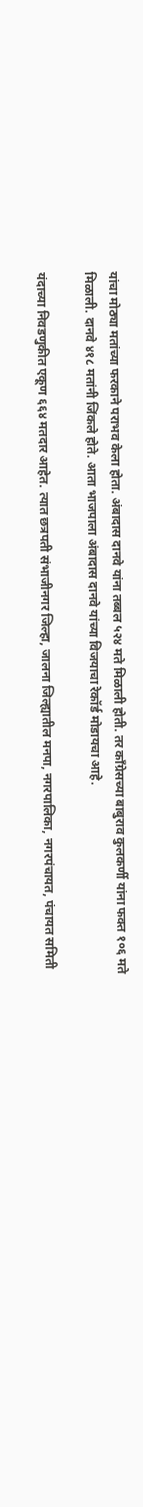यांचा मोठ्या मतांच्या फरकाने पराभव केला होता. अंबादास दानवे यांना तब्बल ५२४ मते मिळाली होती. तर काँग्रेसच्या बाबुराव कुलकर्णी यांना फक्त १०६ मते मिळाली. दानवे ४१८ मतांनी जिंकले होते. आता भाजपाला अंबादास दानवे यांच्या विजयाचा रेकॉर्ड मोडायचा आहे.

यंदाच्या निवडणुकीत एकूण ६६४ मतदार आहेत. त्यात छत्रपती संभाजीनगर जिल्हा, जालना जिल्ह्यातील मनपा, नगरपालिका, नगरपंचायत, पंचायत समिती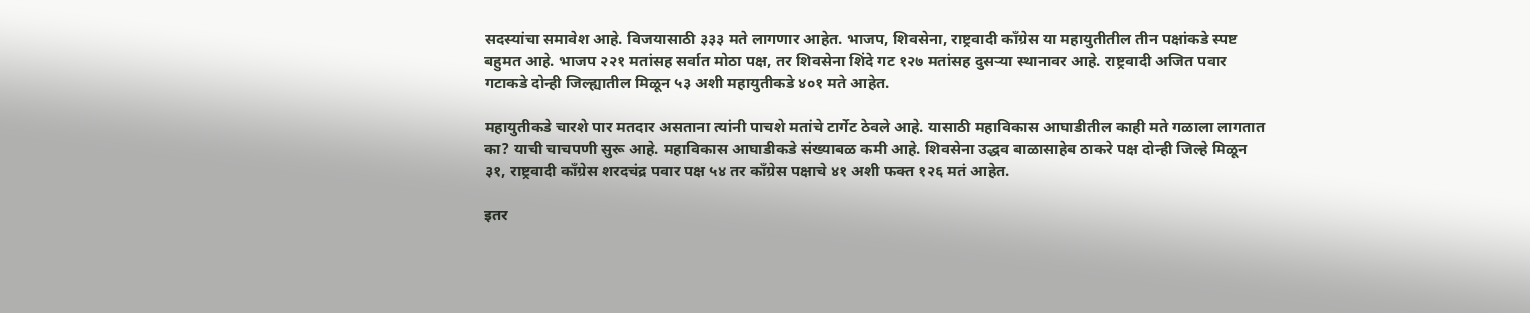सदस्यांचा समावेश आहे. विजयासाठी ३३३ मते लागणार आहेत. भाजप, शिवसेना, राष्ट्रवादी काँग्रेस या महायुतीतील तीन पक्षांकडे स्पष्ट बहुमत आहे. भाजप २२१ मतांसह सर्वात मोठा पक्ष, तर शिवसेना शिंदे गट १२७ मतांसह दुसऱ्या स्थानावर आहे. राष्ट्रवादी अजित पवार गटाकडे दोन्ही जिल्ह्यातील मिळून ५३ अशी महायुतीकडे ४०१ मते आहेत.

महायुतीकडे चारशे पार मतदार असताना त्यांनी पाचशे मतांचे टार्गेट ठेवले आहे. यासाठी महाविकास आघाडीतील काही मते गळाला लागतात का? याची चाचपणी सुरू आहे. महाविकास आघाडीकडे संख्याबळ कमी आहे. शिवसेना उद्धव बाळासाहेब ठाकरे पक्ष दोन्ही जिल्हे मिळून ३१, राष्ट्रवादी काँग्रेस शरदचंद्र पवार पक्ष ५४ तर काँग्रेस पक्षाचे ४१ अशी फक्त १२६ मतं आहेत.

इतर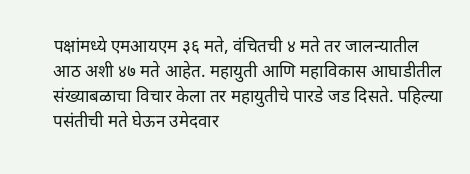पक्षांमध्ये एमआयएम ३६ मते, वंचितची ४ मते तर जालन्यातील आठ अशी ४७ मते आहेत. महायुती आणि महाविकास आघाडीतील संख्याबळाचा विचार केला तर महायुतीचे पारडे जड दिसते. पहिल्या पसंतीची मते घेऊन उमेदवार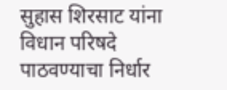सुहास शिरसाट यांना विधान परिषदे पाठवण्याचा निर्धार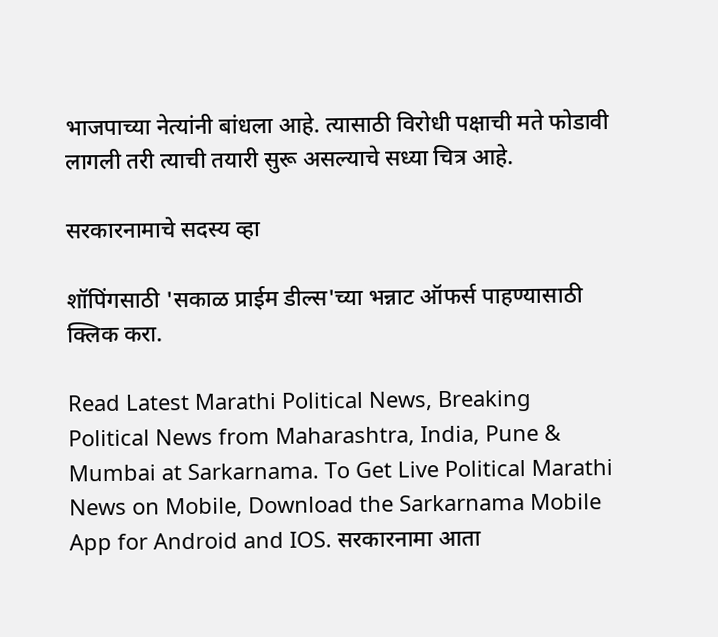भाजपाच्या नेत्यांनी बांधला आहे. त्यासाठी विरोधी पक्षाची मते फोडावी लागली तरी त्याची तयारी सुरू असल्याचे सध्या चित्र आहे.

सरकारनामाचे सदस्य व्हा

शॉपिंगसाठी 'सकाळ प्राईम डील्स'च्या भन्नाट ऑफर्स पाहण्यासाठी क्लिक करा.

Read Latest Marathi Political News, Breaking Political News from Maharashtra, India, Pune & Mumbai at Sarkarnama. To Get Live Political Marathi News on Mobile, Download the Sarkarnama Mobile App for Android and IOS. सरकारनामा आता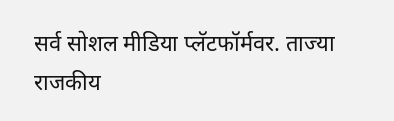सर्व सोशल मीडिया प्लॅटफॉर्मवर. ताज्या राजकीय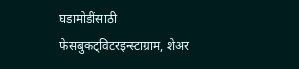घडामोडींसाठी फेसबुकट्विटरइन्स्टाग्राम, शेअर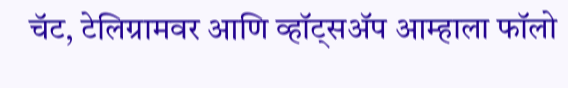चॅट, टेलिग्रामवर आणि व्हॉट्सॲप आम्हाला फॉलो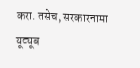करा. तसेच, सरकारनामा यूट्यूब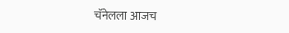चॅनेलला आजच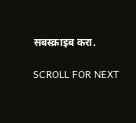सबस्क्राइब करा.

SCROLL FOR NEXT